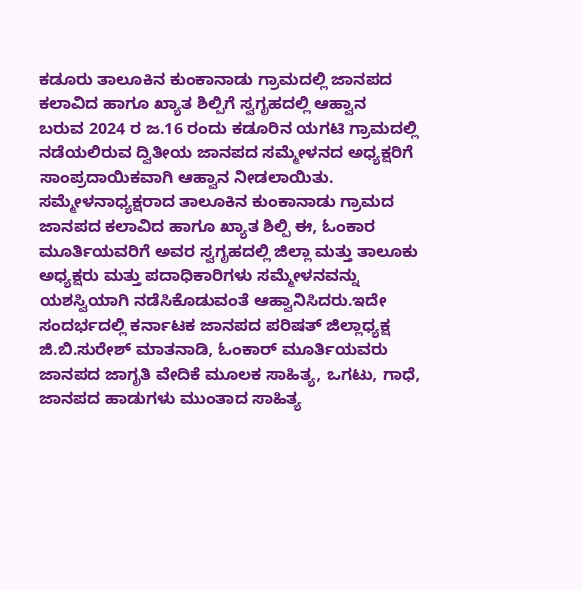ಕಡೂರು ತಾಲೂಕಿನ ಕುಂಕಾನಾಡು ಗ್ರಾಮದಲ್ಲಿ ಜಾನಪದ ಕಲಾವಿದ ಹಾಗೂ ಖ್ಯಾತ ಶಿಲ್ಪಿಗೆ ಸ್ವಗೃಹದಲ್ಲಿ ಆಹ್ವಾನ
ಬರುವ 2024 ರ ಜ.16 ರಂದು ಕಡೂರಿನ ಯಗಟಿ ಗ್ರಾಮದಲ್ಲಿ ನಡೆಯಲಿರುವ ದ್ವಿತೀಯ ಜಾನಪದ ಸಮ್ಮೇಳನದ ಅಧ್ಯಕ್ಷರಿಗೆ ಸಾಂಪ್ರದಾಯಿಕವಾಗಿ ಆಹ್ವಾನ ನೀಡಲಾಯಿತು.
ಸಮ್ಮೇಳನಾಧ್ಯಕ್ಷರಾದ ತಾಲೂಕಿನ ಕುಂಕಾನಾಡು ಗ್ರಾಮದ ಜಾನಪದ ಕಲಾವಿದ ಹಾಗೂ ಖ್ಯಾತ ಶಿಲ್ಪಿ ಈ, ಓಂಕಾರ ಮೂರ್ತಿಯವರಿಗೆ ಅವರ ಸ್ವಗೃಹದಲ್ಲಿ ಜಿಲ್ಲಾ ಮತ್ತು ತಾಲೂಕು ಅಧ್ಯಕ್ಷರು ಮತ್ತು ಪದಾಧಿಕಾರಿಗಳು ಸಮ್ಮೇಳನವನ್ನು ಯಶಸ್ವಿಯಾಗಿ ನಡೆಸಿಕೊಡುವಂತೆ ಆಹ್ವಾನಿಸಿದರು.ಇದೇ ಸಂದರ್ಭದಲ್ಲಿ ಕರ್ನಾಟಕ ಜಾನಪದ ಪರಿಷತ್ ಜಿಲ್ಲಾಧ್ಯಕ್ಷ ಜಿ.ಬಿ.ಸುರೇಶ್ ಮಾತನಾಡಿ, ಓಂಕಾರ್ ಮೂರ್ತಿಯವರು ಜಾನಪದ ಜಾಗೃತಿ ವೇದಿಕೆ ಮೂಲಕ ಸಾಹಿತ್ಯ, ಒಗಟು, ಗಾಧೆ, ಜಾನಪದ ಹಾಡುಗಳು ಮುಂತಾದ ಸಾಹಿತ್ಯ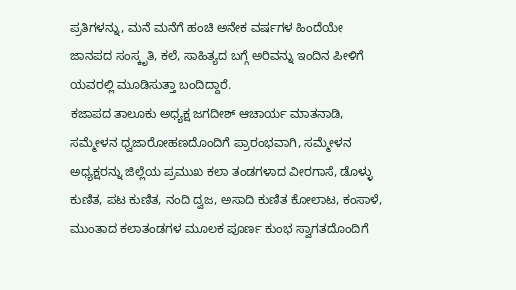ಪ್ರತಿಗಳನ್ನು, ಮನೆ ಮನೆಗೆ ಹಂಚಿ ಅನೇಕ ವರ್ಷಗಳ ಹಿಂದೆಯೇ ಜಾನಪದ ಸಂಸ್ಕೃತಿ, ಕಲೆ, ಸಾಹಿತ್ಯದ ಬಗ್ಗೆ ಅರಿವನ್ನು ಇಂದಿನ ಪೀಳಿಗೆ ಯವರಲ್ಲಿ ಮೂಡಿಸುತ್ತಾ ಬಂದಿದ್ದಾರೆ.
ಕಜಾಪದ ತಾಲೂಕು ಅಧ್ಯಕ್ಷ ಜಗದೀಶ್ ಆಚಾರ್ಯ ಮಾತನಾಡಿ, ಸಮ್ಮೇಳನ ಧ್ವಜಾರೋಹಣದೊಂದಿಗೆ ಪ್ರಾರಂಭವಾಗಿ, ಸಮ್ಮೇಳನ ಅಧ್ಯಕ್ಷರನ್ನು ಜಿಲ್ಲೆಯ ಪ್ರಮುಖ ಕಲಾ ತಂಡಗಳಾದ ವೀರಗಾಸೆ, ಡೊಳ್ಳು ಕುಣಿತ, ಪಟ ಕುಣಿತ, ನಂದಿ ದ್ವಜ, ಅಸಾದಿ ಕುಣಿತ ಕೋಲಾಟ, ಕಂಸಾಳೆ, ಮುಂತಾದ ಕಲಾತಂಡಗಳ ಮೂಲಕ ಪೂರ್ಣ ಕುಂಭ ಸ್ವಾಗತದೊಂದಿಗೆ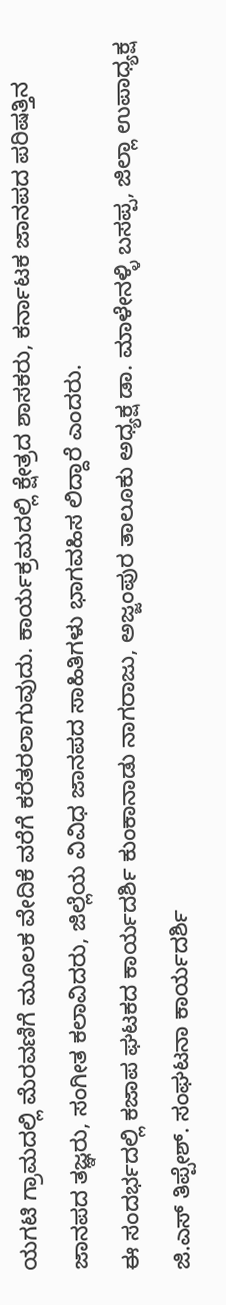ಯಗಟಿ ಗ್ರಾಮದಲ್ಲಿ ಮೆರವಣಿಗೆ ಮೂಲಕ ವೇದಿಕೆ ವರೆಗೆ ಕರೆತರಲಾಗುವುದು. ಕಾರ್ಯಕ್ರಮದಲ್ಲಿ ಕ್ಷೇತ್ರದ ಶಾಸಕರು, ಕರ್ನಾಟಕ ಜಾನಪದ ಪರಿಷತ್ತಿನ ಜಾನಪದ ತಜ್ಞರು, ಸಂಗೀತ ಕಲಾವಿದರು, ಜಿಲ್ಲೆಯ ವಿವಿಧ ಜಾನಪದ ಸಾಹಿತಿಗಳು ಭಾಗವಹಿಸ ಲಿದ್ದಾರೆ ಎಂದರು.
ಈ ಸಂದರ್ಭದಲ್ಲಿ ಕಜಾಪ ಘಟಕದ ಕಾರ್ಯದರ್ಶಿ ಕುಂಕಾನಾಡು ನಾಗರಾಜು, ಅಜ್ಜಂಪುರ ತಾಲೂಕು ಅಧ್ಯಕ್ಷ ಡಾ. ಮಾಳೇನಳ್ಳಿ ಬಸಪ್ಪ, ಜಿಲ್ಲಾ ಉಪಾಧ್ಯಕ್ಷ ಜಿ.ಎಸ್ ತಿಪ್ಪೇಶ್. ಸಂಘಟನಾ ಕಾರ್ಯದರ್ಶಿ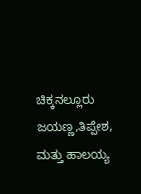ಚಿಕ್ಕನಲ್ಲೂರು ಜಯಣ್ಣ,ತಿಪ್ಪೇಶ, ಮತ್ತು ಹಾಲಯ್ಯ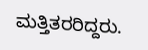ಮತ್ತಿತರರಿದ್ದರು.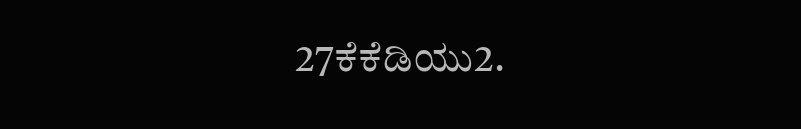27ಕೆಕೆಡಿಯು2.